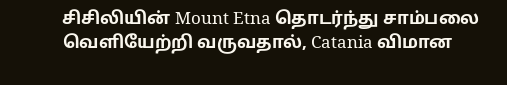சிசிலியின் Mount Etna தொடர்ந்து சாம்பலை வெளியேற்றி வருவதால், Catania விமான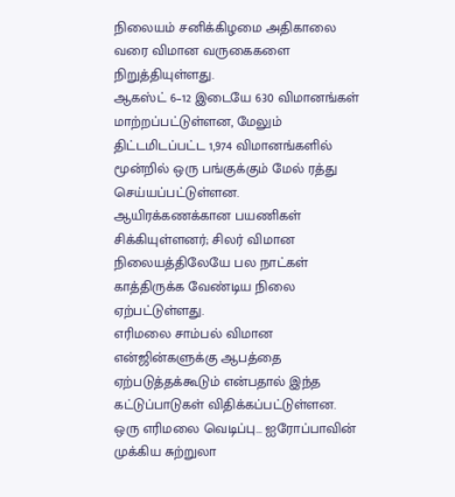நிலையம் சனிக்கிழமை அதிகாலை வரை விமான வருகைகளை நிறுத்தியுள்ளது.
ஆகஸ்ட் 6–12 இடையே 630 விமானங்கள் மாற்றப்பட்டுள்ளன, மேலும் திட்டமிடப்பட்ட 1,974 விமானங்களில் மூன்றில் ஒரு பங்குக்கும் மேல் ரத்து செய்யப்பட்டுள்ளன.
ஆயிரக்கணக்கான பயணிகள் சிக்கியுள்ளனர்; சிலர் விமான நிலையத்திலேயே பல நாட்கள் காத்திருக்க வேண்டிய நிலை ஏற்பட்டுள்ளது.
எரிமலை சாம்பல் விமான என்ஜின்களுக்கு ஆபத்தை ஏற்படுத்தக்கூடும் என்பதால் இந்த கட்டுப்பாடுகள் விதிக்கப்பட்டுள்ளன.
ஒரு எரிமலை வெடிப்பு… ஐரோப்பாவின் முக்கிய சுற்றுலா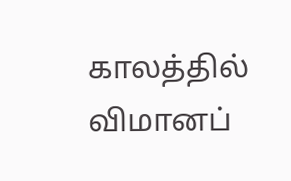காலத்தில் விமானப்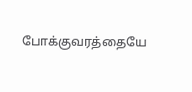போக்குவரத்தையே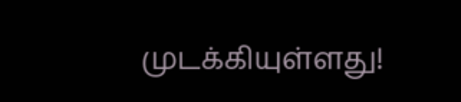முடக்கியுள்ளது!